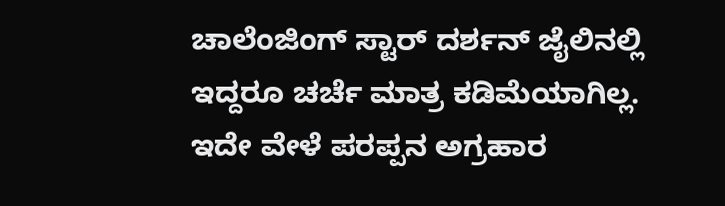ಚಾಲೆಂಜಿಂಗ್ ಸ್ಟಾರ್ ದರ್ಶನ್ ಜೈಲಿನಲ್ಲಿ ಇದ್ದರೂ ಚರ್ಚೆ ಮಾತ್ರ ಕಡಿಮೆಯಾಗಿಲ್ಲ. ಇದೇ ವೇಳೆ ಪರಪ್ಪನ ಅಗ್ರಹಾರ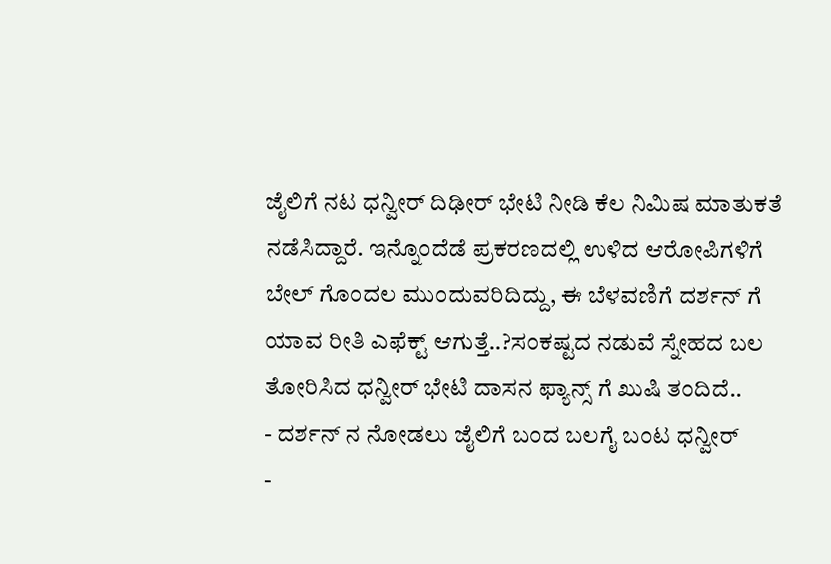ಜೈಲಿಗೆ ನಟ ಧನ್ವೀರ್ ದಿಢೀರ್ ಭೇಟಿ ನೀಡಿ ಕೆಲ ನಿಮಿಷ ಮಾತುಕತೆ ನಡೆಸಿದ್ದಾರೆ. ಇನ್ನೊಂದೆಡೆ ಪ್ರಕರಣದಲ್ಲಿ ಉಳಿದ ಆರೋಪಿಗಳಿಗೆ ಬೇಲ್ ಗೊಂದಲ ಮುಂದುವರಿದಿದ್ದು, ಈ ಬೆಳವಣಿಗೆ ದರ್ಶನ್ ಗೆ ಯಾವ ರೀತಿ ಎಫೆಕ್ಟ್ ಆಗುತ್ತೆ..?ಸಂಕಷ್ಟದ ನಡುವೆ ಸ್ನೇಹದ ಬಲ ತೋರಿಸಿದ ಧನ್ವೀರ್ ಭೇಟಿ ದಾಸನ ಫ್ಯಾನ್ಸ್ ಗೆ ಖುಷಿ ತಂದಿದೆ..
- ದರ್ಶನ್ ನ ನೋಡಲು ಜೈಲಿಗೆ ಬಂದ ಬಲಗೈ ಬಂಟ ಧನ್ವೀರ್
-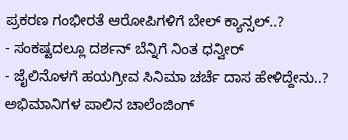ಪ್ರಕರಣ ಗಂಭೀರತೆ ಆರೋಪಿಗಳಿಗೆ ಬೇಲ್ ಕ್ಯಾನ್ಸಲ್..?
- ಸಂಕಷ್ಟದಲ್ಲೂ ದರ್ಶನ್ ಬೆನ್ನಿಗೆ ನಿಂತ ಧನ್ವೀರ್
- ಜೈಲಿನೊಳಗೆ ಹಯಗ್ರೀವ ಸಿನಿಮಾ ಚರ್ಚೆ ದಾಸ ಹೇಳಿದ್ದೇನು..?
ಅಭಿಮಾನಿಗಳ ಪಾಲಿನ ಚಾಲೆಂಜಿಂಗ್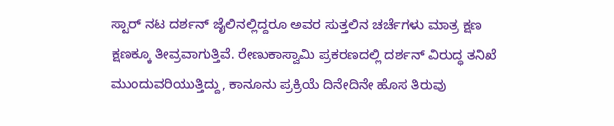ಸ್ಟಾರ್ ನಟ ದರ್ಶನ್ ಜೈಲಿನಲ್ಲಿದ್ದರೂ ಅವರ ಸುತ್ತಲಿನ ಚರ್ಚೆಗಳು ಮಾತ್ರ ಕ್ಷಣ ಕ್ಷಣಕ್ಕೂ ತೀವ್ರವಾಗುತ್ತಿವೆ. ರೇಣುಕಾಸ್ವಾಮಿ ಪ್ರಕರಣದಲ್ಲಿ ದರ್ಶನ್ ವಿರುದ್ಧ ತನಿಖೆ ಮುಂದುವರಿಯುತ್ತಿದ್ದು, ಕಾನೂನು ಪ್ರಕ್ರಿಯೆ ದಿನೇದಿನೇ ಹೊಸ ತಿರುವು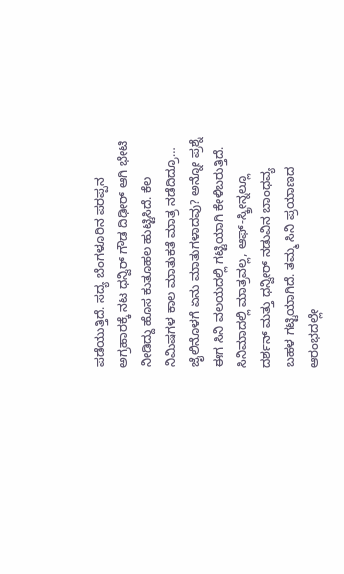ಪಡೆಯುತ್ತಿದೆ. ಸದ್ಯ ಬೆಂಗಳೂರಿನ ಪರಪ್ಪನ ಅಗ್ರಹಾರಕ್ಕೆ ನಟ ಧನ್ವಿರ್ ಗೌಡ ದಿಢೀರ್ ಆಗಿ ಭೇಟಿ ನೀಡಿದ್ದು ಹೊಸ ಕುತೂಹಲ ಹುಟ್ಟಿಸಿದೆ. ಕೆಲ ನಿಮಿಷಗಳ ಕಾಲ ಮಾತುಕತೆ ಮಾತ್ರ ನಡೆದಿದ್ರೂ… ಜೈಲಿನೊಳಗೆ ಏನು ಮಾತುಗಳಾದವು? ಅನ್ನೋ ಪ್ರಶ್ನೆ ಈಗ ಸಿನಿ ವಲಯದಲ್ಲಿ ಗಟ್ಟಿಯಾಗಿ ಕೇಳಿಬರುತ್ತಿದೆ.
ಸಿನಿಮಾದಲ್ಲಿ ಮಾತ್ರವಲ್ಲ, ಆಫ್-ಸ್ಕ್ರೀನ್ನಲ್ಲೂ ದರ್ಶನ್ ಮತ್ತು ಧನ್ವೀರ್ ನಡುವಿನ ಬಾಂಧವ್ಯ ಬಹಳ ಗಟ್ಟಿಯಾಗಿದೆ. ತಮ್ಮ ಸಿನಿ ಪ್ರಯಾಣದ ಆರಂಭದಲ್ಲೇ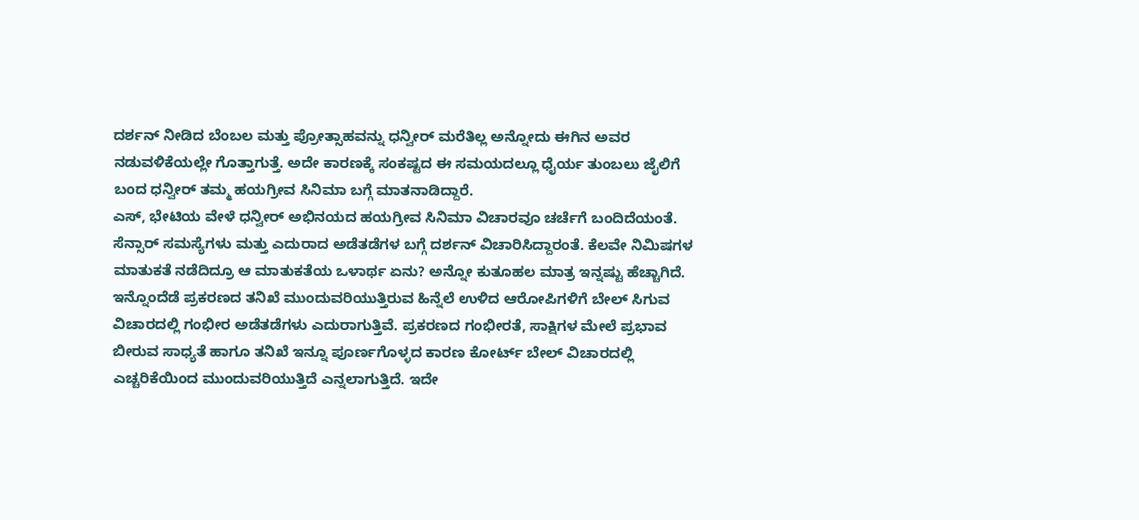ದರ್ಶನ್ ನೀಡಿದ ಬೆಂಬಲ ಮತ್ತು ಪ್ರೋತ್ಸಾಹವನ್ನು ಧನ್ವೀರ್ ಮರೆತಿಲ್ಲ ಅನ್ನೋದು ಈಗಿನ ಅವರ ನಡುವಳಿಕೆಯಲ್ಲೇ ಗೊತ್ತಾಗುತ್ತೆ. ಅದೇ ಕಾರಣಕ್ಕೆ ಸಂಕಷ್ಟದ ಈ ಸಮಯದಲ್ಲೂ ಧೈರ್ಯ ತುಂಬಲು ಜೈಲಿಗೆ ಬಂದ ಧನ್ವೀರ್ ತಮ್ಮ ಹಯಗ್ರೀವ ಸಿನಿಮಾ ಬಗ್ಗೆ ಮಾತನಾಡಿದ್ದಾರೆ.
ಎಸ್, ಭೇಟಿಯ ವೇಳೆ ಧನ್ವೀರ್ ಅಭಿನಯದ ಹಯಗ್ರೀವ ಸಿನಿಮಾ ವಿಚಾರವೂ ಚರ್ಚೆಗೆ ಬಂದಿದೆಯಂತೆ. ಸೆನ್ಸಾರ್ ಸಮಸ್ಯೆಗಳು ಮತ್ತು ಎದುರಾದ ಅಡೆತಡೆಗಳ ಬಗ್ಗೆ ದರ್ಶನ್ ವಿಚಾರಿಸಿದ್ದಾರಂತೆ. ಕೆಲವೇ ನಿಮಿಷಗಳ ಮಾತುಕತೆ ನಡೆದಿದ್ರೂ ಆ ಮಾತುಕತೆಯ ಒಳಾರ್ಥ ಏನು? ಅನ್ನೋ ಕುತೂಹಲ ಮಾತ್ರ ಇನ್ನಷ್ಟು ಹೆಚ್ಚಾಗಿದೆ.
ಇನ್ನೊಂದೆಡೆ ಪ್ರಕರಣದ ತನಿಖೆ ಮುಂದುವರಿಯುತ್ತಿರುವ ಹಿನ್ನೆಲೆ ಉಳಿದ ಆರೋಪಿಗಳಿಗೆ ಬೇಲ್ ಸಿಗುವ ವಿಚಾರದಲ್ಲಿ ಗಂಭೀರ ಅಡೆತಡೆಗಳು ಎದುರಾಗುತ್ತಿವೆ. ಪ್ರಕರಣದ ಗಂಭೀರತೆ, ಸಾಕ್ಷಿಗಳ ಮೇಲೆ ಪ್ರಭಾವ ಬೀರುವ ಸಾಧ್ಯತೆ ಹಾಗೂ ತನಿಖೆ ಇನ್ನೂ ಪೂರ್ಣಗೊಳ್ಳದ ಕಾರಣ ಕೋರ್ಟ್ ಬೇಲ್ ವಿಚಾರದಲ್ಲಿ ಎಚ್ಚರಿಕೆಯಿಂದ ಮುಂದುವರಿಯುತ್ತಿದೆ ಎನ್ನಲಾಗುತ್ತಿದೆ. ಇದೇ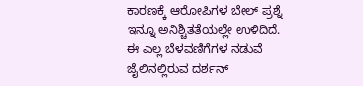ಕಾರಣಕ್ಕೆ ಆರೋಪಿಗಳ ಬೇಲ್ ಪ್ರಶ್ನೆ ಇನ್ನೂ ಅನಿಶ್ಚಿತತೆಯಲ್ಲೇ ಉಳಿದಿದೆ.
ಈ ಎಲ್ಲ ಬೆಳವಣಿಗೆಗಳ ನಡುವೆ ಜೈಲಿನಲ್ಲಿರುವ ದರ್ಶನ್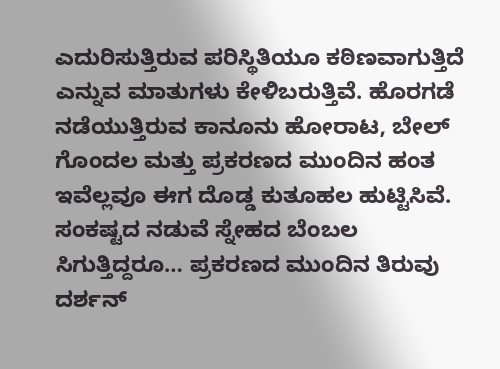ಎದುರಿಸುತ್ತಿರುವ ಪರಿಸ್ಥಿತಿಯೂ ಕಠಿಣವಾಗುತ್ತಿದೆ ಎನ್ನುವ ಮಾತುಗಳು ಕೇಳಿಬರುತ್ತಿವೆ. ಹೊರಗಡೆ ನಡೆಯುತ್ತಿರುವ ಕಾನೂನು ಹೋರಾಟ, ಬೇಲ್ ಗೊಂದಲ ಮತ್ತು ಪ್ರಕರಣದ ಮುಂದಿನ ಹಂತ ಇವೆಲ್ಲವೂ ಈಗ ದೊಡ್ಡ ಕುತೂಹಲ ಹುಟ್ಟಿಸಿವೆ. ಸಂಕಷ್ಟದ ನಡುವೆ ಸ್ನೇಹದ ಬೆಂಬಲ ಸಿಗುತ್ತಿದ್ದರೂ… ಪ್ರಕರಣದ ಮುಂದಿನ ತಿರುವು ದರ್ಶನ್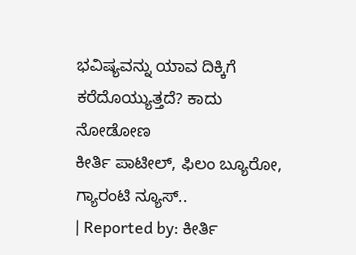ಭವಿಷ್ಯವನ್ನು ಯಾವ ದಿಕ್ಕಿಗೆ ಕರೆದೊಯ್ಯುತ್ತದೆ? ಕಾದು ನೋಡೋಣ
ಕೀರ್ತಿ ಪಾಟೀಲ್, ಫಿಲಂ ಬ್ಯೂರೋ, ಗ್ಯಾರಂಟಿ ನ್ಯೂಸ್..
| Reported by: ಕೀರ್ತಿ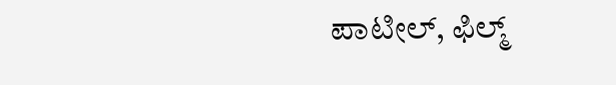ಪಾಟೀಲ್, ಫಿಲ್ಮ್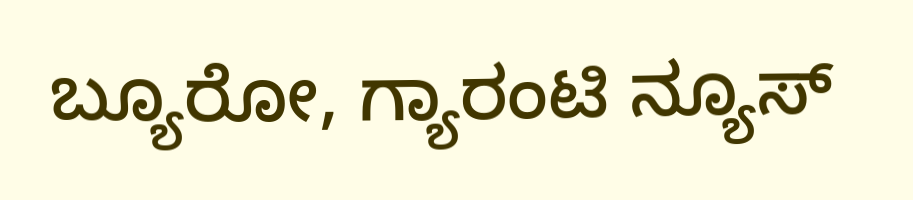ಬ್ಯೂರೋ, ಗ್ಯಾರಂಟಿ ನ್ಯೂಸ್